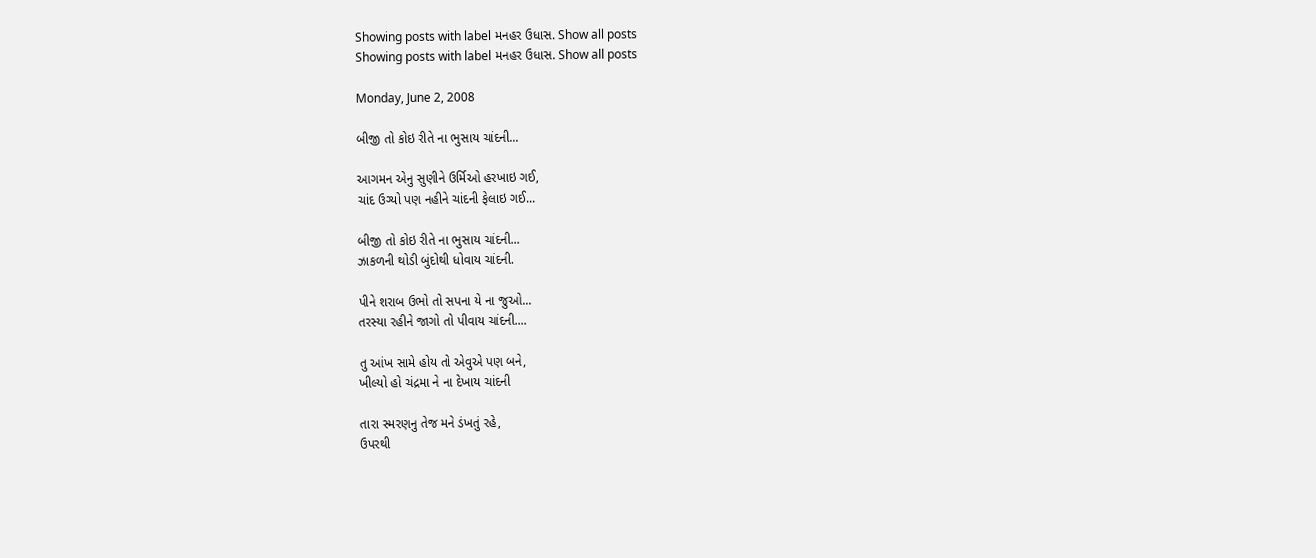Showing posts with label મનહર ઉધાસ. Show all posts
Showing posts with label મનહર ઉધાસ. Show all posts

Monday, June 2, 2008

બીજી તો કોઇ રીતે ના ભુસાય ચાંદની...

આગમન એનુ સુણીને ઉર્મિઓ હરખાઇ ગઈ,
ચાંદ ઉગ્યો પણ નહીને ચાંદની ફેલાઇ ગઈ...

બીજી તો કોઇ રીતે ના ભુસાય ચાંદની...
ઝાકળની થોડી બુંદોથી ધોવાય ચાંદની.

પીને શરાબ ઉભો તો સપના યે ના જુઓ...
તરસ્યા રહીને જાગો તો પીવાય ચાંદની....

તુ આંખ સામે હોય તો એવુએ પણ બને,
ખીલ્યો હો ચંદ્રમા ને ના દેખાય ચાંદની

તારા સ્મરણનુ તેજ મને ડંખતું રહે,
ઉપરથી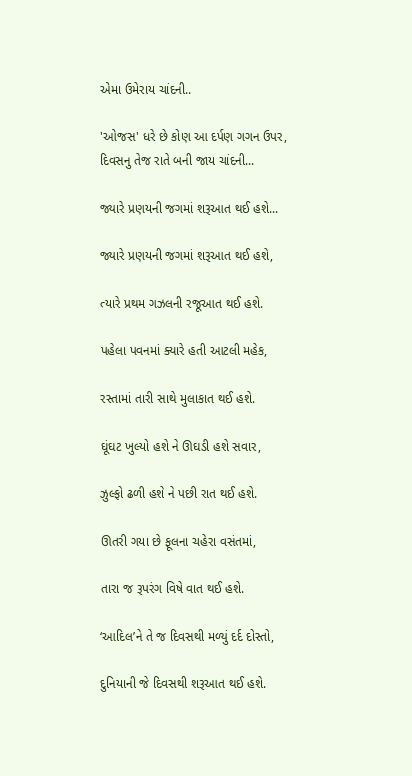એમા ઉમેરાય ચાંદની..

'ઓજસ' ધરે છે કોણ આ દર્પણ ગગન ઉપર,
દિવસનુ તેજ રાતે બની જાય ચાંદની...

જ્યારે પ્રણયની જગમાં શરૂઆત થઈ હશે...

જ્યારે પ્રણયની જગમાં શરૂઆત થઈ હશે,

ત્યારે પ્રથમ ગઝલની રજૂઆત થઈ હશે.

પહેલા પવનમાં ક્યારે હતી આટલી મહેક,

રસ્તામાં તારી સાથે મુલાકાત થઈ હશે.

ઘૂંઘટ ખુલ્યો હશે ને ઊઘડી હશે સવાર,

ઝુલ્ફો ઢળી હશે ને પછી રાત થઈ હશે.

ઊતરી ગયા છે ફૂલના ચહેરા વસંતમાં,

તારા જ રૂપરંગ વિષે વાત થઈ હશે.

‘આદિલ’ને તે જ દિવસથી મળ્યું દર્દ દોસ્તો,

દુનિયાની જે દિવસથી શરૂઆત થઈ હશે.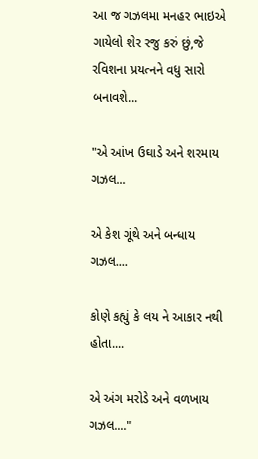આ જ ગઝલમા મનહર ભાઇએ ગાયેલો શેર રજુ કરું છું,જે રવિશના પ્રયત્નને વધુ સારો બનાવશે...

"એ આંખ ઉઘાડે અને શરમાય ગઝલ...

એ કેશ ગૂંથે અને બન્ધાય ગઝલ....

કોણે કહ્યું કે લય ને આકાર નથી હોતા....

એ અંગ મરોડે અને વળખાય ગઝલ...."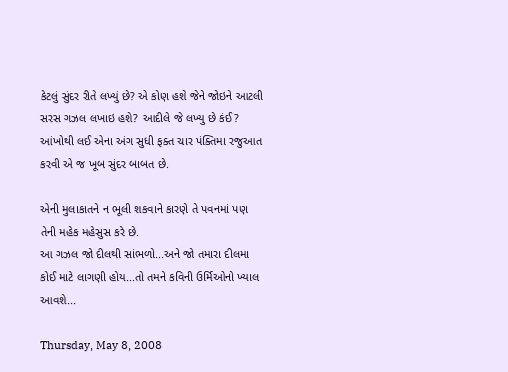કેટલું સુંદર રીતે લખ્યું છે? એ કોણ હશે જેને જોઇને આટલી સરસ ગઝલ લખાઇ હશે? આદીલે જે લખ્યુ છે કંઈ? આંખોથી લઈ એના અંગ સુધી ફક્ત ચાર પંક્તિમા રજુઆત કરવી એ જ ખૂબ સુંદર બાબત છે.

એની મુલાકાતને ન ભૂલી શકવાને કારણે તે પવનમાં પણ તેની મહેક મહેસુસ કરે છે.
આ ગઝલ જો દીલથી સાંભળો...અને જો તમારા દીલમા કોઈ માટે લાગણી હોય...તો તમને કવિની ઉર્મિઓનો ખ્યાલ આવશે...

Thursday, May 8, 2008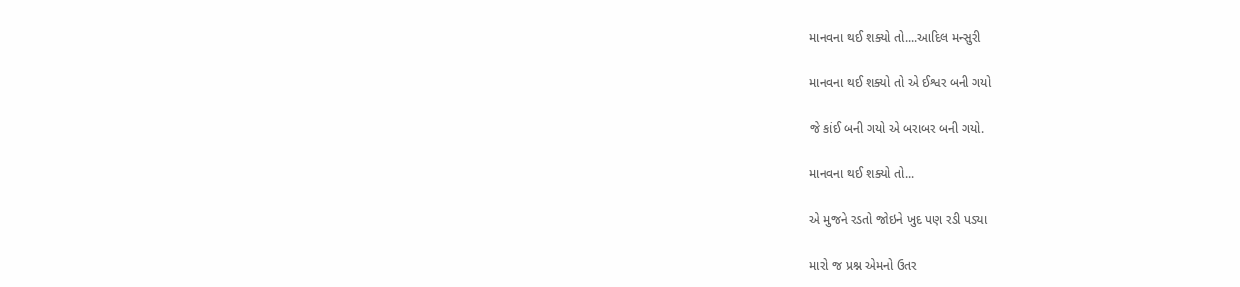માનવના થઈ શક્યો તો....આદિલ મન્સુરી

માનવના થઈ શક્યો તો એ ઈશ્વર બની ગયો

જે કાંઈ બની ગયો એ બરાબર બની ગયો.

માનવના થઈ શક્યો તો...

એ મુજને રડતો જોઇને ખુદ પણ રડી પડ્યા

મારો જ પ્રશ્ન એમનો ઉતર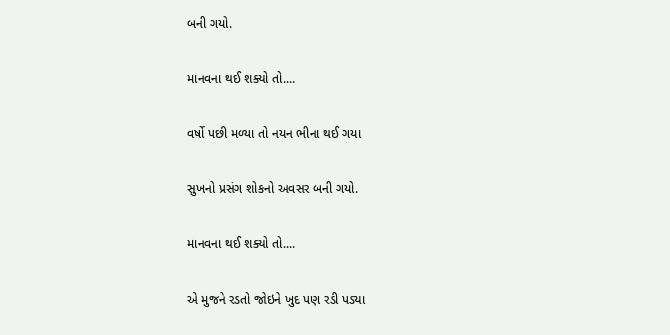બની ગયો.

માનવના થઈ શક્યો તો....

વર્ષો પછી મળ્યા તો નયન ભીના થઈ ગયા

સુખનો પ્રસંગ શોકનો અવસર બની ગયો.

માનવના થઈ શક્યો તો....

એ મુજને રડતો જોઇને ખુદ પણ રડી પડ્યા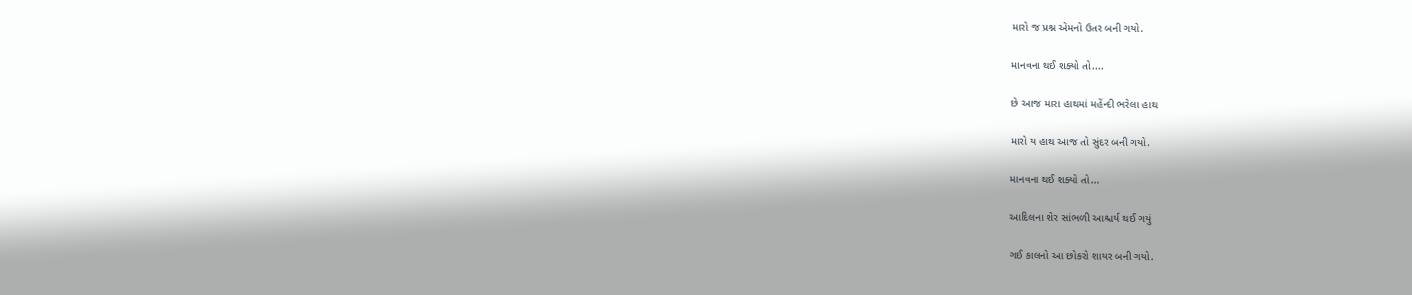મારો જ પ્રશ્ન એમનો ઉતર બની ગયો.

માનવના થઈ શક્યો તો....

છે આજ મારા હાથમાં મહેંન્દી ભરેલા હાથ

મારો ય હાથ આજ તો સુંદર બની ગયો.

માનવના થઈ શક્યો તો...

આદિલના શેર સાંભળી આશ્ચર્ય થઈ ગયું

ગઈ કાલનો આ છોકરો શાયર બની ગયો.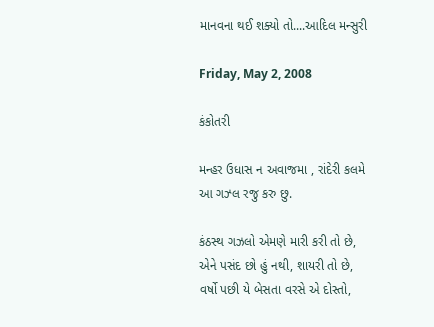માનવના થઈ શક્યો તો....આદિલ મન્સુરી

Friday, May 2, 2008

કંકોતરી

મન્હર ઉધાસ ન અવાજમા , રાંદેરી કલમે આ ગઝ્લ રજુ કરુ છુ.

કંઠસ્થ ગઝલો એમણે મારી કરી તો છે,
એને પસંદ છો હું નથી, શાયરી તો છે,
વર્ષો પછી યે બેસતા વરસે એ દોસ્તો,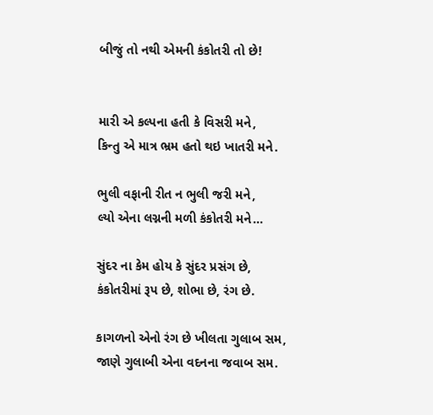બીજું તો નથી એમની કંકોતરી તો છે!


મારી એ કલ્પના હતી કે વિસરી મને,
કિન્તુ એ માત્ર ભ્રમ હતો થઇ ખાતરી મને.

ભુલી વફાની રીત ન ભુલી જરી મને,
લ્યો એના લગ્નની મળી કંકોતરી મને…

સુંદર ના કેમ હોય કે સુંદર પ્રસંગ છે,
કંકોતરીમાં રૂપ છે, શોભા છે, રંગ છે.

કાગળનો એનો રંગ છે ખીલતા ગુલાબ સમ,
જાણે ગુલાબી એના વદનના જવાબ સમ.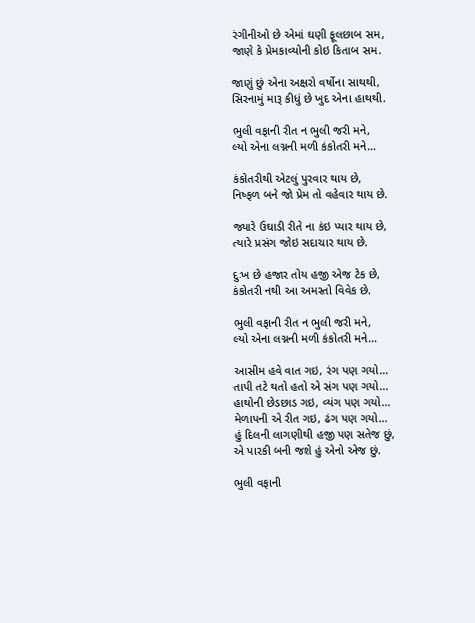રંગીનીઓ છે એમાં ઘણી ફૂલછાબ સમ,
જાણે કે પ્રેમકાવ્યોની કોઇ કિતાબ સમ.

જાણું છું એના અક્ષરો વર્ષોના સાથથી,
સિરનામું મારૂ કીધું છે ખુદ એના હાથથી.

ભુલી વફાની રીત ન ભુલી જરી મને,
લ્યો એના લગ્નની મળી કંકોતરી મને…

કંકોતરીથી એટલું પુરવાર થાય છે,
નિષ્ફળ બને જો પ્રેમ તો વહેવાર થાય છે.

જ્યારે ઉઘાડી રીતે ના કંઇ પ્યાર થાય છે,
ત્યારે પ્રસંગ જોઇ સદાચાર થાય છે.

દુઃખ છે હજાર તોય હજી એજ ટેક છે,
કંકોતરી નથી આ અમસ્તો વિવેક છે.

ભુલી વફાની રીત ન ભુલી જરી મને,
લ્યો એના લગ્નની મળી કંકોતરી મને…

આસીમ હવે વાત ગઇ, રંગ પણ ગયો…
તાપી તટે થતો હતો એ સંગ પણ ગયો…
હાથોની છેડછાડ ગઇ, વ્યંગ પણ ગયો…
મેળાપની એ રીત ગઇ, ઢંગ પણ ગયો…
હું દિલની લાગણીથી હજી પણ સતેજ છું,
એ પારકી બની જશે હું એનો એજ છું.

ભુલી વફાની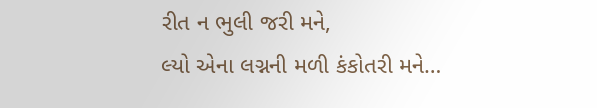રીત ન ભુલી જરી મને,
લ્યો એના લગ્નની મળી કંકોતરી મને…